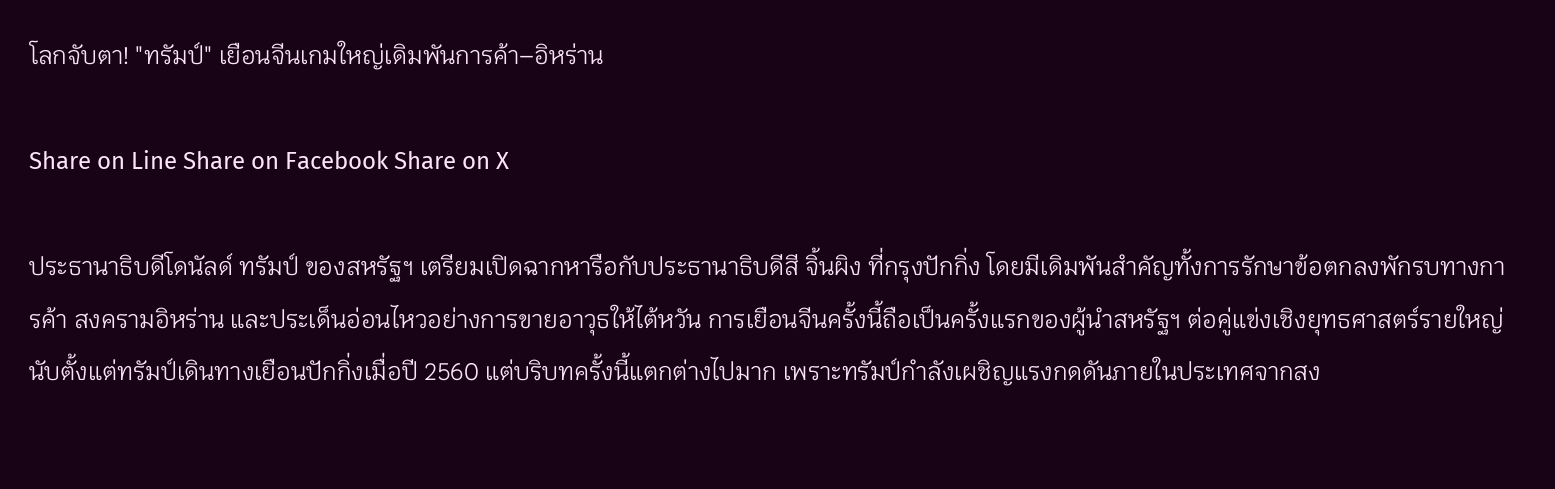โลกจับตา! "ทรัมป์" เยือนจีนเกมใหญ่เดิมพันการค้า–อิหร่าน

Share on Line Share on Facebook Share on X

ประธานาธิบดีโดนัลด์ ทรัมป์ ของสหรัฐฯ เตรียมเปิดฉากหารือกับประธานาธิบดีสี จิ้นผิง ที่กรุงปักกิ่ง โดยมีเดิมพันสำคัญทั้งการรักษาข้อตกลงพักรบทางการค้า สงครามอิหร่าน และประเด็นอ่อนไหวอย่างการขายอาวุธให้ไต้หวัน การเยือนจีนครั้งนี้ถือเป็นครั้งแรกของผู้นำสหรัฐฯ ต่อคู่แข่งเชิงยุทธศาสตร์รายใหญ่ นับตั้งแต่ทรัมป์เดินทางเยือนปักกิ่งเมื่อปี 2560 แต่บริบทครั้งนี้แตกต่างไปมาก เพราะทรัมป์กำลังเผชิญแรงกดดันภายในประเทศจากสง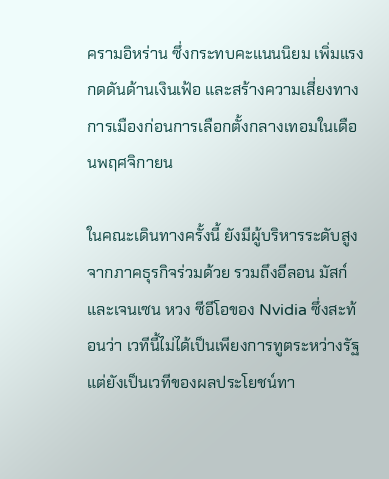ครามอิหร่าน ซึ่งกระทบคะแนนนิยม เพิ่มแรงกดดันด้านเงินเฟ้อ และสร้างความเสี่ยงทางการเมืองก่อนการเลือกตั้งกลางเทอมในเดือนพฤศจิกายน

ในคณะเดินทางครั้งนี้ ยังมีผู้บริหารระดับสูงจากภาคธุรกิจร่วมด้วย รวมถึงอีลอน มัสก์ และเจนเซน หวง ซีอีโอของ Nvidia ซึ่งสะท้อนว่า เวทีนี้ไม่ได้เป็นเพียงการทูตระหว่างรัฐ แต่ยังเป็นเวทีของผลประโยชน์ทา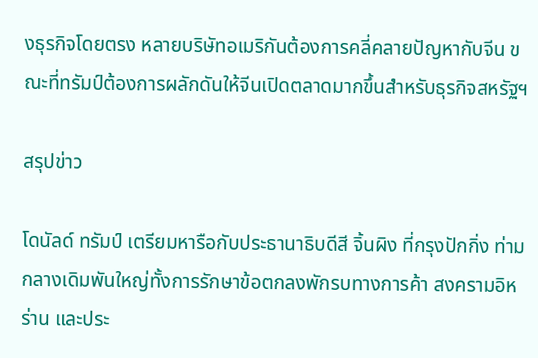งธุรกิจโดยตรง หลายบริษัทอเมริกันต้องการคลี่คลายปัญหากับจีน ขณะที่ทรัมป์ต้องการผลักดันให้จีนเปิดตลาดมากขึ้นสำหรับธุรกิจสหรัฐฯ

สรุปข่าว

โดนัลด์ ทรัมป์ เตรียมหารือกับประธานาธิบดีสี จิ้นผิง ที่กรุงปักกิ่ง ท่ามกลางเดิมพันใหญ่ทั้งการรักษาข้อตกลงพักรบทางการค้า สงครามอิหร่าน และประ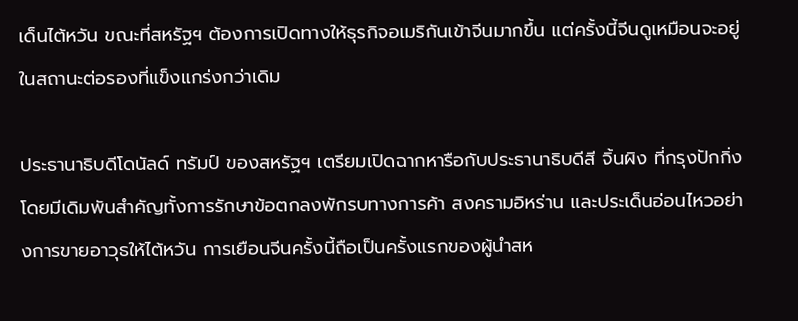เด็นไต้หวัน ขณะที่สหรัฐฯ ต้องการเปิดทางให้ธุรกิจอเมริกันเข้าจีนมากขึ้น แต่ครั้งนี้จีนดูเหมือนจะอยู่ในสถานะต่อรองที่แข็งแกร่งกว่าเดิม

ประธานาธิบดีโดนัลด์ ทรัมป์ ของสหรัฐฯ เตรียมเปิดฉากหารือกับประธานาธิบดีสี จิ้นผิง ที่กรุงปักกิ่ง โดยมีเดิมพันสำคัญทั้งการรักษาข้อตกลงพักรบทางการค้า สงครามอิหร่าน และประเด็นอ่อนไหวอย่างการขายอาวุธให้ไต้หวัน การเยือนจีนครั้งนี้ถือเป็นครั้งแรกของผู้นำสห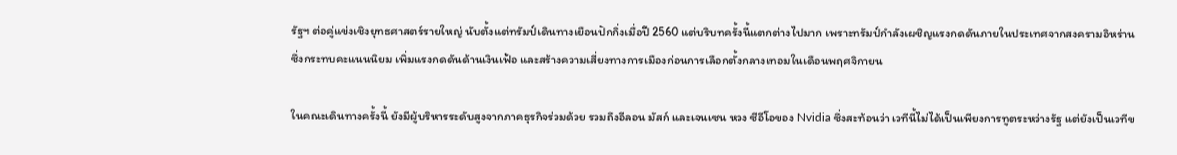รัฐฯ ต่อคู่แข่งเชิงยุทธศาสตร์รายใหญ่ นับตั้งแต่ทรัมป์เดินทางเยือนปักกิ่งเมื่อปี 2560 แต่บริบทครั้งนี้แตกต่างไปมาก เพราะทรัมป์กำลังเผชิญแรงกดดันภายในประเทศจากสงครามอิหร่าน ซึ่งกระทบคะแนนนิยม เพิ่มแรงกดดันด้านเงินเฟ้อ และสร้างความเสี่ยงทางการเมืองก่อนการเลือกตั้งกลางเทอมในเดือนพฤศจิกายน

ในคณะเดินทางครั้งนี้ ยังมีผู้บริหารระดับสูงจากภาคธุรกิจร่วมด้วย รวมถึงอีลอน มัสก์ และเจนเซน หวง ซีอีโอของ Nvidia ซึ่งสะท้อนว่า เวทีนี้ไม่ได้เป็นเพียงการทูตระหว่างรัฐ แต่ยังเป็นเวทีข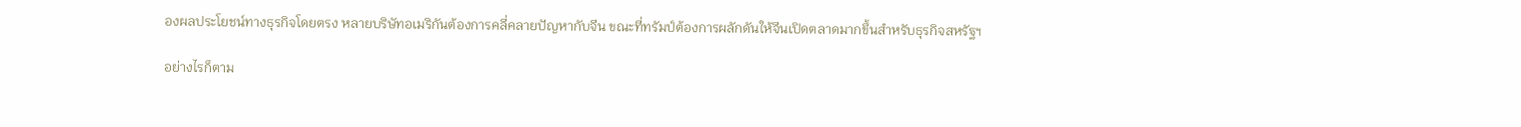องผลประโยชน์ทางธุรกิจโดยตรง หลายบริษัทอเมริกันต้องการคลี่คลายปัญหากับจีน ขณะที่ทรัมป์ต้องการผลักดันให้จีนเปิดตลาดมากขึ้นสำหรับธุรกิจสหรัฐฯ

อย่างไรก็ตาม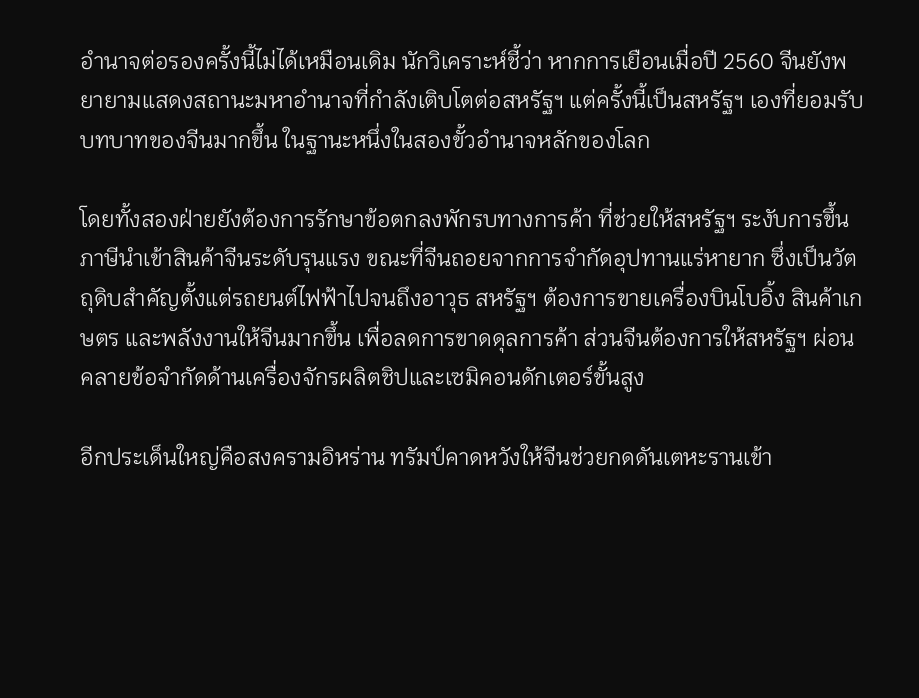อำนาจต่อรองครั้งนี้ไม่ได้เหมือนเดิม นักวิเคราะห์ชี้ว่า หากการเยือนเมื่อปี 2560 จีนยังพยายามแสดงสถานะมหาอำนาจที่กำลังเติบโตต่อสหรัฐฯ แต่ครั้งนี้เป็นสหรัฐฯ เองที่ยอมรับบทบาทของจีนมากขึ้น ในฐานะหนึ่งในสองขั้วอำนาจหลักของโลก

โดยทั้งสองฝ่ายยังต้องการรักษาข้อตกลงพักรบทางการค้า ที่ช่วยให้สหรัฐฯ ระงับการขึ้นภาษีนำเข้าสินค้าจีนระดับรุนแรง ขณะที่จีนถอยจากการจำกัดอุปทานแร่หายาก ซึ่งเป็นวัตถุดิบสำคัญตั้งแต่รถยนต์ไฟฟ้าไปจนถึงอาวุธ สหรัฐฯ ต้องการขายเครื่องบินโบอิ้ง สินค้าเกษตร และพลังงานให้จีนมากขึ้น เพื่อลดการขาดดุลการค้า ส่วนจีนต้องการให้สหรัฐฯ ผ่อนคลายข้อจำกัดด้านเครื่องจักรผลิตชิปและเซมิคอนดักเตอร์ขั้นสูง

อีกประเด็นใหญ่คือสงครามอิหร่าน ทรัมป์คาดหวังให้จีนช่วยกดดันเตหะรานเข้า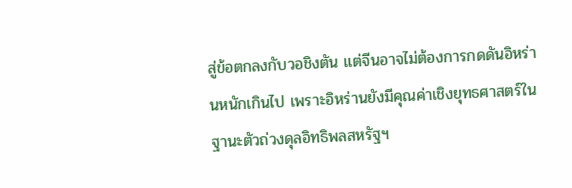สู่ข้อตกลงกับวอชิงตัน แต่จีนอาจไม่ต้องการกดดันอิหร่านหนักเกินไป เพราะอิหร่านยังมีคุณค่าเชิงยุทธศาสตร์ในฐานะตัวถ่วงดุลอิทธิพลสหรัฐฯ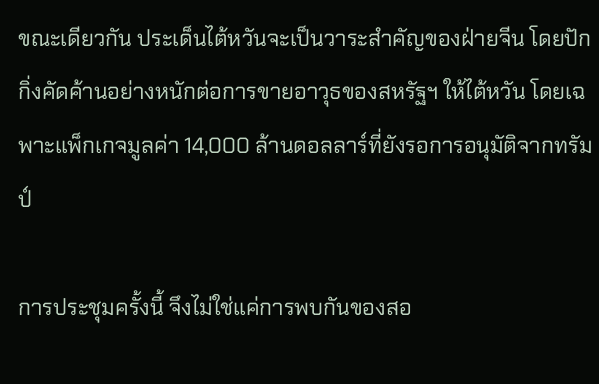ขณะเดียวกัน ประเด็นไต้หวันจะเป็นวาระสำคัญของฝ่ายจีน โดยปักกิ่งคัดค้านอย่างหนักต่อการขายอาวุธของสหรัฐฯ ให้ไต้หวัน โดยเฉพาะแพ็กเกจมูลค่า 14,000 ล้านดอลลาร์ที่ยังรอการอนุมัติจากทรัมป์

การประชุมครั้งนี้ จึงไม่ใช่แค่การพบกันของสอ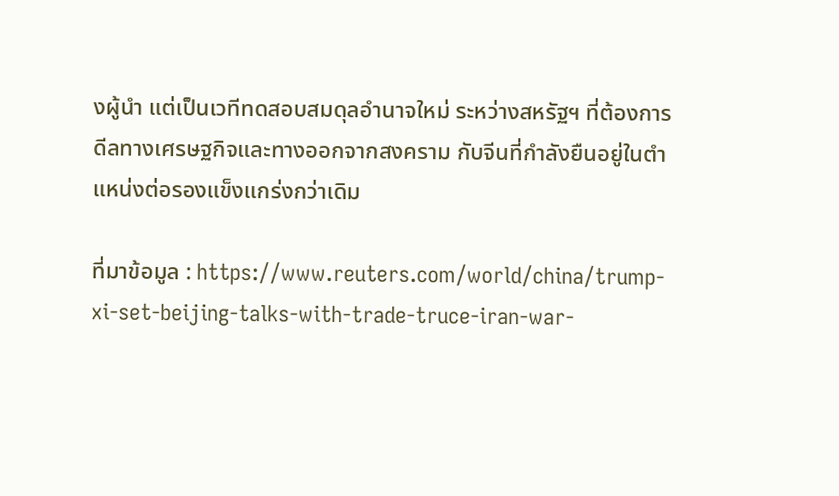งผู้นำ แต่เป็นเวทีทดสอบสมดุลอำนาจใหม่ ระหว่างสหรัฐฯ ที่ต้องการดีลทางเศรษฐกิจและทางออกจากสงคราม กับจีนที่กำลังยืนอยู่ในตำแหน่งต่อรองแข็งแกร่งกว่าเดิม

ที่มาข้อมูล : https://www.reuters.com/world/china/trump-xi-set-beijing-talks-with-trade-truce-iran-war-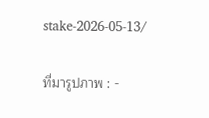stake-2026-05-13/

ที่มารูปภาพ : -